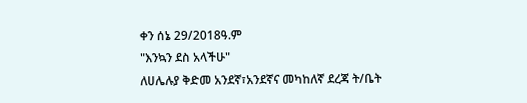ቀን ሰኔ 29/2018ዓ.ም
"እንኳን ደስ አላችሁ"
ለሀሌሉያ ቅድመ አንደኛ፣አንደኛና መካከለኛ ደረጃ ት/ቤት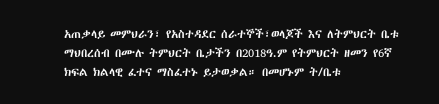አጠቃላይ መምህራን፣ የአስተዳደር ሰራተኞች፣ወላጆች እና ለትምህርት ቤቱ ማህበረሰብ በሙሉ ትምህርት ቤታችን በ2018ዓ.ም የትምህርት ዘመን የ6ኛ ክፍል ክልላዊ ፈተና ማስፈተኑ ይታወቃል። በመሆኑም ት/ቤቱ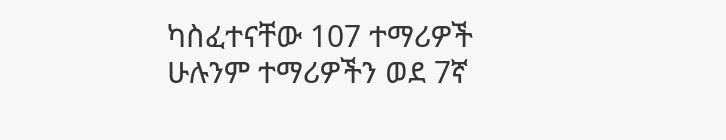ካስፈተናቸው 107 ተማሪዎች ሁሉንም ተማሪዎችን ወደ 7ኛ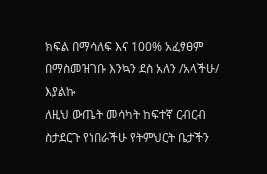ክፍል በማሳለፍ እና 100% አፈፃፀም በማስመዝገቡ እንኳን ደስ አለን /አላችሁ/ እያልኩ
ለዚህ ውጤት መሳካት ከፍተኛ ርብርብ ስታደርጉ የነበራችሁ የትምህርት ቤታችን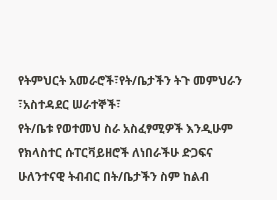የትምህርት አመራሮች፣የት/ቤታችን ትጉ መምህራን ፣አስተዳደር ሠራተኞች፣
የት/ቤቱ የወተመህ ስራ አስፈፃሚዎች እንዲሁም የክላስተር ሱፐርቫይዘሮች ለነበራችሁ ድጋፍና ሁለንተናዊ ትብብር በት/ቤታችን ስም ከልብ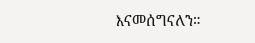እናመሰግናለን።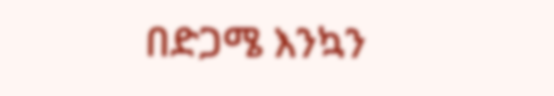በድጋሜ እንኳን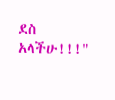ደስ አላችሁ!!!"